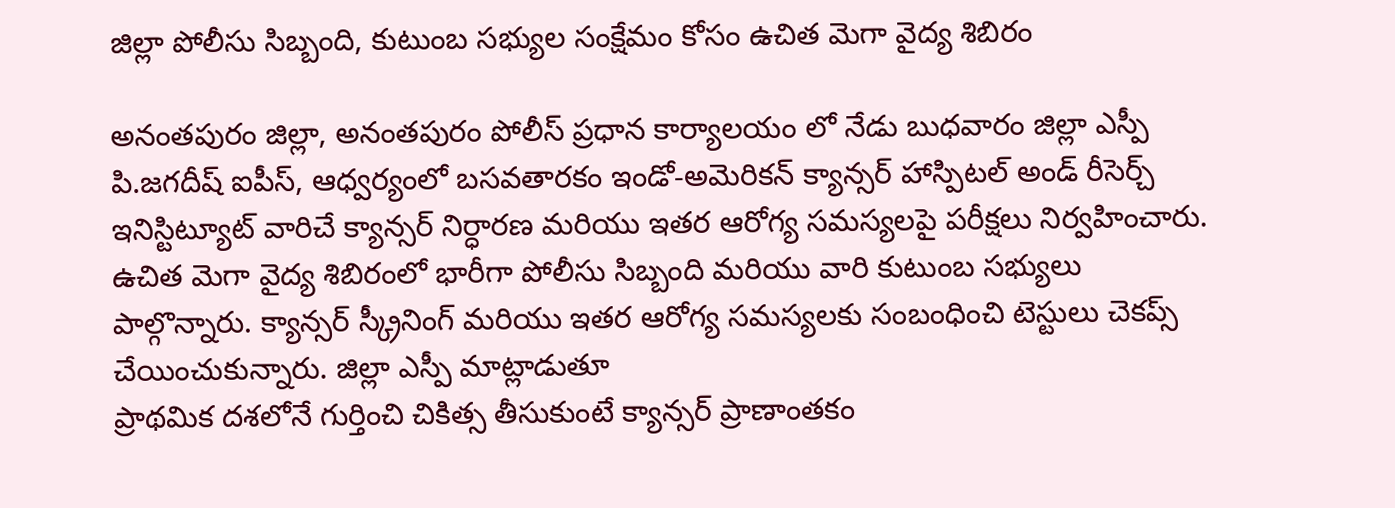జిల్లా పోలీసు సిబ్బంది, కుటుంబ సభ్యుల సంక్షేమం కోసం ఉచిత మెగా వైద్య శిబిరం

అనంతపురం జిల్లా, అనంతపురం పోలీస్ ప్రధాన కార్యాలయం లో నేడు బుధవారం జిల్లా ఎస్పీ పి.జగదీష్ ఐపీస్, ఆధ్వర్యంలో బసవతారకం ఇండో-అమెరికన్ క్యాన్సర్ హాస్పిటల్ అండ్ రీసెర్చ్ ఇనిస్టిట్యూట్ వారిచే క్యాన్సర్ నిర్ధారణ మరియు ఇతర ఆరోగ్య సమస్యలపై పరీక్షలు నిర్వహించారు. ఉచిత మెగా వైద్య శిబిరంలో భారీగా పోలీసు సిబ్బంది మరియు వారి కుటుంబ సభ్యులు పాల్గొన్నారు. క్యాన్సర్ స్క్రీనింగ్ మరియు ఇతర ఆరోగ్య సమస్యలకు సంబంధించి టెస్టులు చెకప్స్ చేయించుకున్నారు. జిల్లా ఎస్పీ మాట్లాడుతూ
ప్రాథమిక దశలోనే గుర్తించి చికిత్స తీసుకుంటే క్యాన్సర్ ప్రాణాంతకం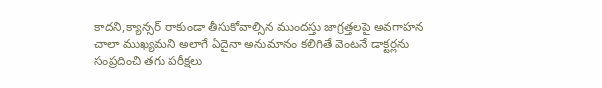కాదని,క్యాన్సర్ రాకుండా తీసుకోవాల్సిన ముందస్తు జాగ్రత్తలపై అవగాహన చాలా ముఖ్యమని అలాగే ఏదైనా అనుమానం కలిగితే వెంటనే డాక్టర్లను సంప్రదించి తగు పరీక్షలు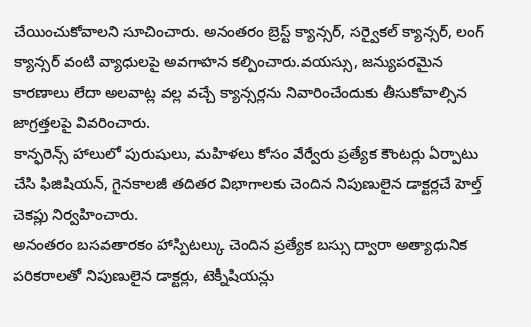చేయించుకోవాలని సూచించారు. అనంతరం బ్రెస్ట్ క్యాన్సర్, సర్వైకల్ క్యాన్సర్, లంగ్ క్యాన్సర్ వంటి వ్యాధులపై అవగాహన కల్పించారు.వయస్సు, జన్యుపరమైన కారణాలు లేదా అలవాట్ల వల్ల వచ్చే క్యాన్సర్లను నివారించేందుకు తీసుకోవాల్సిన జాగ్రత్తలపై వివరించారు.
కాన్ఫరెన్స్ హాలులో పురుషులు, మహిళలు కోసం వేర్వేరు ప్రత్యేక కౌంటర్లు ఏర్పాటు చేసి ఫిజిషియన్, గైనకాలజీ తదితర విభాగాలకు చెందిన నిపుణులైన డాక్టర్లచే హెల్త్ చెకప్లు నిర్వహించారు.
అనంతరం బసవతారకం హాస్పిటల్కు చెందిన ప్రత్యేక బస్సు ద్వారా అత్యాధునిక పరికరాలతో నిపుణులైన డాక్టర్లు, టెక్నీషియన్లు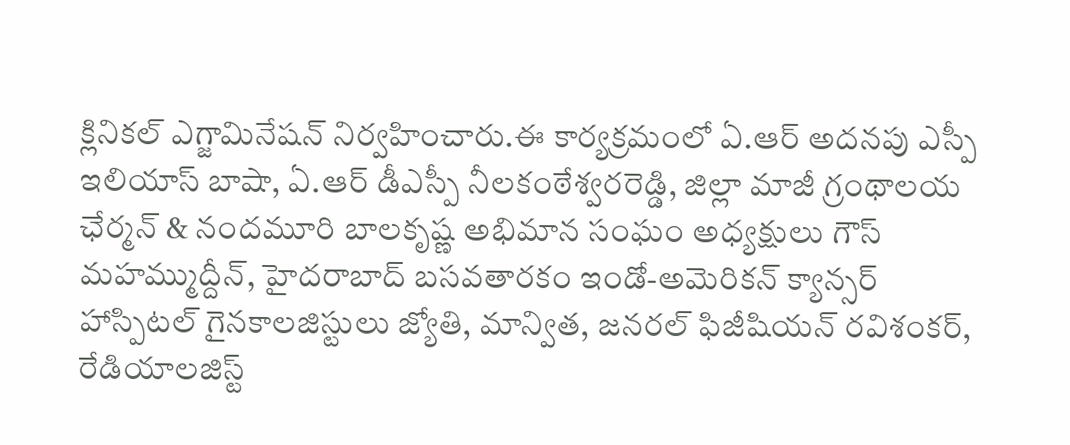క్లినికల్ ఎగ్జామినేషన్ నిర్వహించారు.ఈ కార్యక్రమంలో ఏ.ఆర్ అదనపు ఎస్పీ ఇలియాస్ బాషా, ఏ.ఆర్ డీఎస్పీ నీలకంఠేశ్వరరెడ్డి, జిల్లా మాజీ గ్రంథాలయ ఛేర్మన్ & నందమూరి బాలకృష్ణ అభిమాన సంఘం అధ్యక్షులు గౌస్ మహమ్ముద్దీన్, హైదరాబాద్ బసవతారకం ఇండో-అమెరికన్ క్యాన్సర్ హాస్పిటల్ గైనకాలజిస్టులు జ్యోతి, మాన్విత, జనరల్ ఫిజీషియన్ రవిశంకర్, రేడియాలజిస్ట్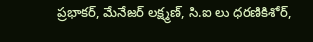ప్రభాకర్, మేనేజర్ లక్ష్మణ్, సి.ఐ లు ధరణికిశోర్,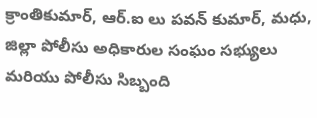క్రాంతికుమార్, ఆర్.ఐ లు పవన్ కుమార్, మధు, జిల్లా పోలీసు అధికారుల సంఘం సభ్యులు మరియు పోలీసు సిబ్బంది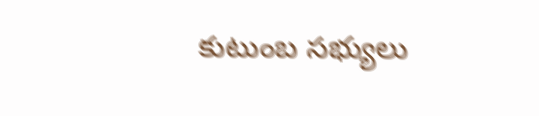కుటుంబ సభ్యులు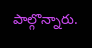పాల్గొన్నారు.